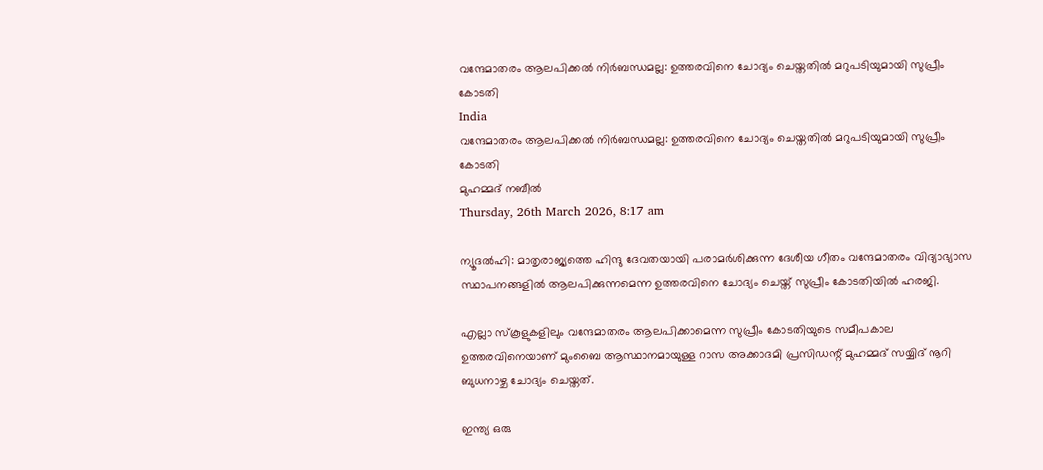വന്ദേമാതരം ആലപിക്കല്‍ നിര്‍ബന്ധമല്ല: ഉത്തരവിനെ ചോദ്യം ചെയ്തതിൽ മറുപടിയുമായി സുപ്രീം കോടതി
India
വന്ദേമാതരം ആലപിക്കല്‍ നിര്‍ബന്ധമല്ല: ഉത്തരവിനെ ചോദ്യം ചെയ്തതിൽ മറുപടിയുമായി സുപ്രീം കോടതി
മുഹമ്മദ് നബീല്‍
Thursday, 26th March 2026, 8:17 am

ന്യൂദൽഹി: മാതൃരാജ്യത്തെ ഹിന്ദു ദേവതയായി പരാമർശിക്കുന്ന ദേശീയ ഗീതം വന്ദേമാതരം വിദ്യാഭ്യാസ സ്ഥാപനങ്ങളിൽ ആലപിക്കുന്നമെന്ന ഉത്തരവിനെ ചോദ്യം ചെയ്ത് സുപ്രീം കോടതിയില്‍ ഹരജി.

എല്ലാ സ്‌കൂളുകളിലും വന്ദേമാതരം ആലപിക്കാമെന്ന സുപ്രീം കോടതിയുടെ സമീപകാല ഉത്തരവിനെയാണ് മുംബൈ ആസ്ഥാനമായുള്ള റാസ അക്കാദമി പ്രസിഡന്റ് മുഹമ്മദ് സയ്യിദ് നൂറി ബുധനാഴ്ച ചോദ്യം ചെയ്തത്.

ഇന്ത്യ ഒരു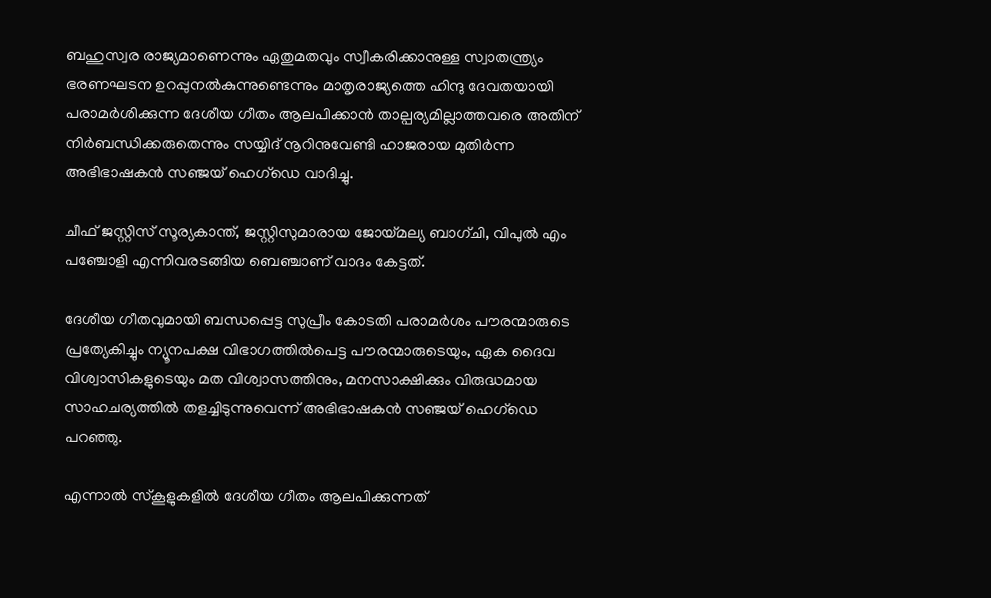ബഹുസ്വര രാജ്യമാണെന്നും ഏതുമതവും സ്വീകരിക്കാനുള്ള സ്വാതന്ത്ര്യം ഭരണഘടന ഉറപ്പുനൽകുന്നുണ്ടെന്നും മാതൃരാജ്യത്തെ ഹിന്ദു ദേവതയായി പരാമർശിക്കുന്ന ദേശീയ ഗീതം ആലപിക്കാൻ താല്പര്യമില്ലാത്തവരെ അതിന് നിർബന്ധിക്കരുതെന്നും സയ്യിദ് നൂറിനുവേണ്ടി ഹാജരായ മുതിർന്ന അഭിഭാഷകൻ സഞ്ജയ് ഹെഗ്‌ഡെ വാദിച്ചു.

ചീഫ് ജസ്റ്റിസ് സൂര്യകാന്ത്, ജസ്റ്റിസുമാരായ ജോയ്മല്യ ബാഗ്ചി, വിപുൽ എം പഞ്ചോളി എന്നിവരടങ്ങിയ ബെഞ്ചാണ് വാദം കേട്ടത്.

ദേശീയ ഗീതവുമായി ബന്ധപ്പെട്ട സുപ്രീം കോടതി പരാമർശം പൗരന്മാരുടെ പ്രത്യേകിച്ചും ന്യൂനപക്ഷ വിഭാഗത്തിൽപെട്ട പൗരന്മാരുടെയും, ഏക ദൈവ വിശ്വാസികളുടെയും മത വിശ്വാസത്തിനും, മനസാക്ഷിക്കും വിരുദ്ധമായ സാഹചര്യത്തിൽ തളച്ചിടുന്നുവെന്ന് അഭിഭാഷകൻ സഞ്ജയ് ഹെഗ്‌ഡെ പറഞ്ഞു.

എന്നാൽ സ്കൂളുകളിൽ ദേശീയ ഗീതം ആലപിക്കുന്നത്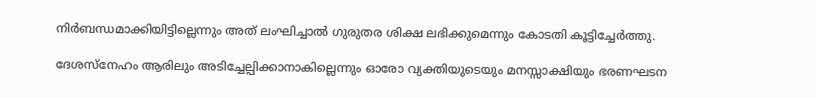നിർബന്ധമാക്കിയിട്ടില്ലെന്നും അത് ലംഘിച്ചാൽ ഗുരുതര ശിക്ഷ ലഭിക്കുമെന്നും കോടതി കൂട്ടിച്ചേർത്തു.

ദേശസ്നേഹം ആരിലും അടിച്ചേല്പിക്കാനാകില്ലെന്നും ഓരോ വ്യക്തിയുടെയും മനസ്സാക്ഷിയും ഭരണഘടന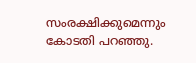സംരക്ഷിക്കുമെന്നും കോടതി പറഞ്ഞു.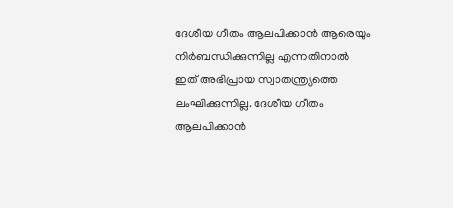ദേശീയ ഗീതം ആലപിക്കാൻ ആരെയും നിർബന്ധിക്കുന്നില്ല എന്നതിനാൽ ഇത് അഭിപ്രായ സ്വാതന്ത്ര്യത്തെ ലംഘിക്കുന്നില്ല. ദേശീയ ഗീതം ആലപിക്കാൻ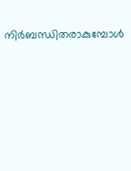നിർബന്ധിതരാകുമ്പോൾ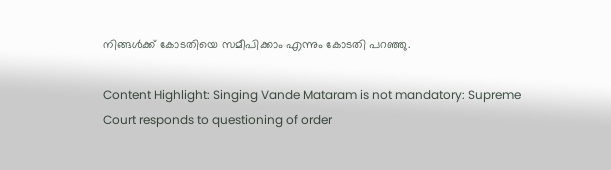നിങ്ങൾക്ക് കോടതിയെ സമീപിക്കാം എന്നും കോടതി പറഞ്ഞു.

Content Highlight: Singing Vande Mataram is not mandatory: Supreme Court responds to questioning of order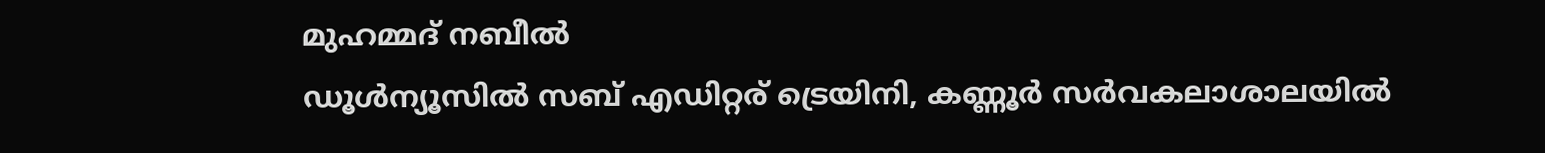മുഹമ്മദ് നബീല്‍
ഡൂള്‍ന്യൂസില്‍ സബ് എഡിറ്റര് ട്രെയിനി, കണ്ണൂർ സര്‍വകലാശാലയില്‍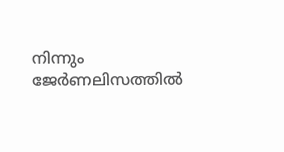നിന്നും ജേര്‍ണലിസത്തില്‍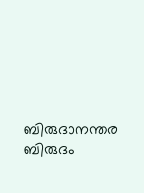ബിരുദാനന്തര ബിരുദം